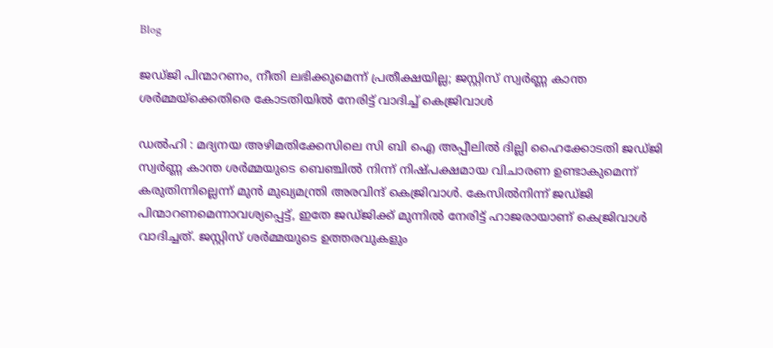Blog

ജഡ്ജി പിന്മാറണം, നീതി ലഭിക്കുമെന്ന് പ്രതീക്ഷയില്ല; ജസ്റ്റിസ് സ്വർണ്ണ കാന്ത ശർമ്മയ്ക്കെതിരെ കോടതിയിൽ നേരിട്ട് വാദിച്ച് കെജ്രിവാൾ

ഡൽഹി : മദ്യനയ അഴിമതിക്കേസിലെ സി ബി ഐ അപ്പീലിൽ ദില്ലി ഹൈക്കോടതി ജഡ്ജി സ്വർണ്ണ കാന്ത ശർമ്മയുടെ ബെഞ്ചിൽ നിന്ന് നിഷ്പക്ഷമായ വിചാരണ ഉണ്ടാകുമെന്ന് കരുതിന്നില്ലെന്ന് മുൻ മുഖ്യമന്ത്രി അരവിന്ദ് കെജ്രിവാൾ. കേസില്‍നിന്ന് ജഡ്ജി പിന്മാറണമെന്നാവശ്യപ്പെട്ട്, ഇതേ ജഡ്ജിക്ക് മുന്നില്‍ നേരിട്ട് ഹാജരായാണ് കെജ്രിവാള്‍ വാദിച്ചത്. ജസ്റ്റിസ് ശർമ്മയുടെ ഉത്തരവുകളും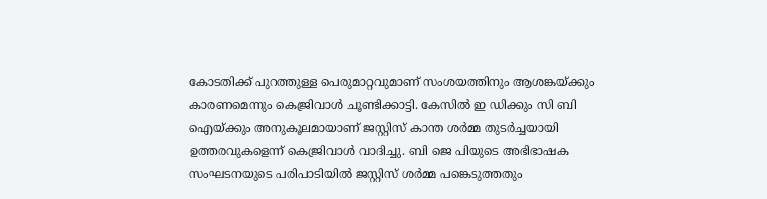കോടതിക്ക് പുറത്തുള്ള പെരുമാറ്റവുമാണ് സംശയത്തിനും ആശങ്കയ്ക്കും കാരണമെന്നും കെജ്രിവാള്‍ ചൂണ്ടിക്കാട്ടി. കേസിൽ ഇ ഡിക്കും സി ബി ഐയ്ക്കും അനുകൂലമായാണ് ജസ്റ്റിസ് കാന്ത ശർമ്മ തുടർച്ചയായി ഉത്തരവുകളെന്ന് കെജ്രിവാൾ വാദിച്ചു. ബി ജെ പിയുടെ അഭിഭാഷക സംഘടനയുടെ പരിപാടിയില്‍ ജസ്റ്റിസ് ശർമ്മ പങ്കെടുത്തതും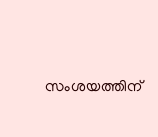സംശയത്തിന്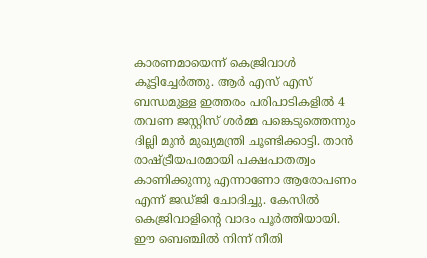കാരണമായെന്ന് കെജ്രിവാള്‍ കൂട്ടിച്ചേർത്തു. ആർ എസ് എസ് ബന്ധമുള്ള ഇത്തരം പരിപാടികളിൽ 4 തവണ ജസ്റ്റിസ് ശർമ്മ പങ്കെടുത്തെന്നും ദില്ലി മുൻ മുഖ്യമന്ത്രി ചൂണ്ടിക്കാട്ടി. താൻ രാഷ്ട്രീയപരമായി പക്ഷപാതത്വം കാണിക്കുന്നു എന്നാണോ ആരോപണം എന്ന് ജഡ്ജി ചോദിച്ചു. കേസിൽ കെജ്രിവാളിന്റെ വാദം പൂർത്തിയായി. ഈ ബെഞ്ചിൽ നിന്ന് നീതി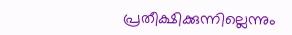പ്രതീക്ഷിക്കുന്നില്ലെന്നും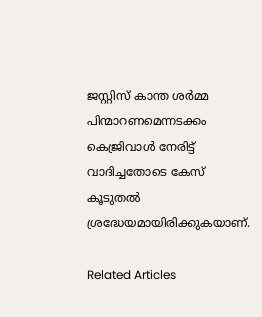ജസ്റ്റിസ് കാന്ത ശർമ്മ പിന്മാറണമെന്നടക്കം കെജ്രിവാൾ നേരിട്ട് വാദിച്ചതോടെ കേസ് കൂടുതൽ ശ്രദ്ധേയമായിരിക്കുകയാണ്.

Related Articles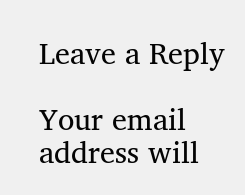Leave a Reply

Your email address will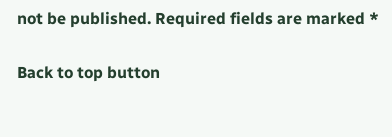not be published. Required fields are marked *

Back to top button